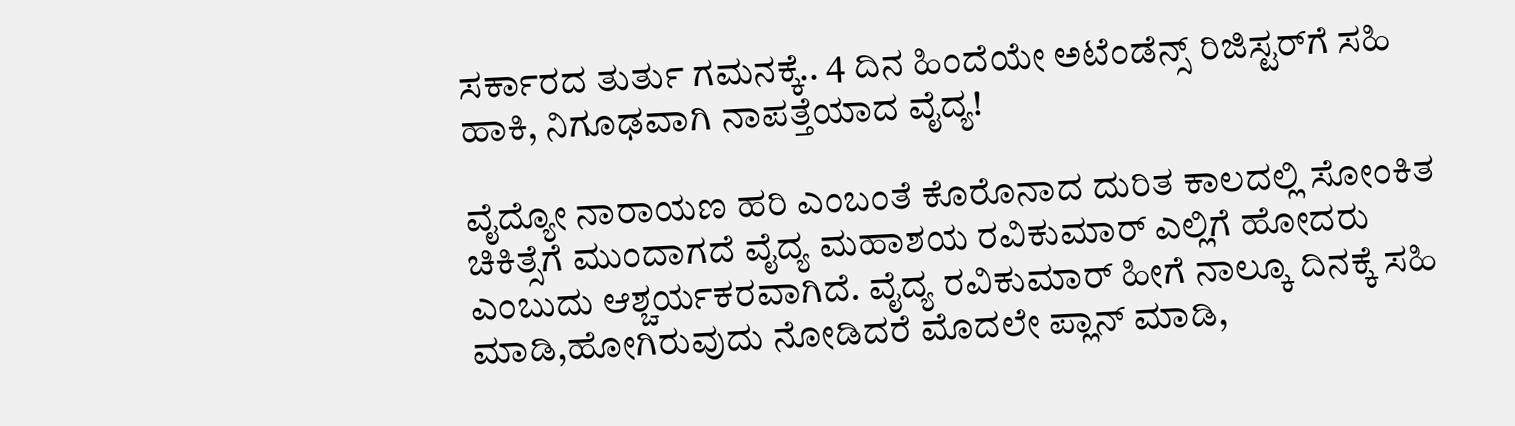ಸರ್ಕಾರದ ತುರ್ತು ಗಮನಕ್ಕೆ.. 4 ದಿನ ಹಿಂದೆಯೇ ಅಟೆಂಡೆನ್ಸ್ ರಿಜಿಸ್ಟರ್‌ಗೆ ಸಹಿ ಹಾಕಿ, ನಿಗೂಢವಾಗಿ ನಾಪತ್ತೆಯಾದ ವೈದ್ಯ!

ವೈದ್ಯೋ ನಾರಾಯಣ ಹರಿ ಎಂಬಂತೆ ಕೊರೊನಾದ ದುರಿತ ಕಾಲದಲ್ಲಿ ಸೋಂಕಿತ ಚಿಕಿತ್ಸೆಗೆ ಮುಂದಾಗದೆ ವೈದ್ಯ ಮಹಾಶಯ ರವಿಕುಮಾರ್ ಎಲ್ಲಿಗೆ ಹೋದರು ಎಂಬುದು ಆಶ್ಚರ್ಯಕರವಾಗಿದೆ. ವೈದ್ಯ ರವಿಕುಮಾರ್ ಹೀಗೆ ನಾಲ್ಕೂ ದಿನಕ್ಕೆ ಸಹಿ ಮಾಡಿ,ಹೋಗಿರುವುದು ನೋಡಿದರೆ ಮೊದಲೇ ಪ್ಲಾನ್ ಮಾಡಿ,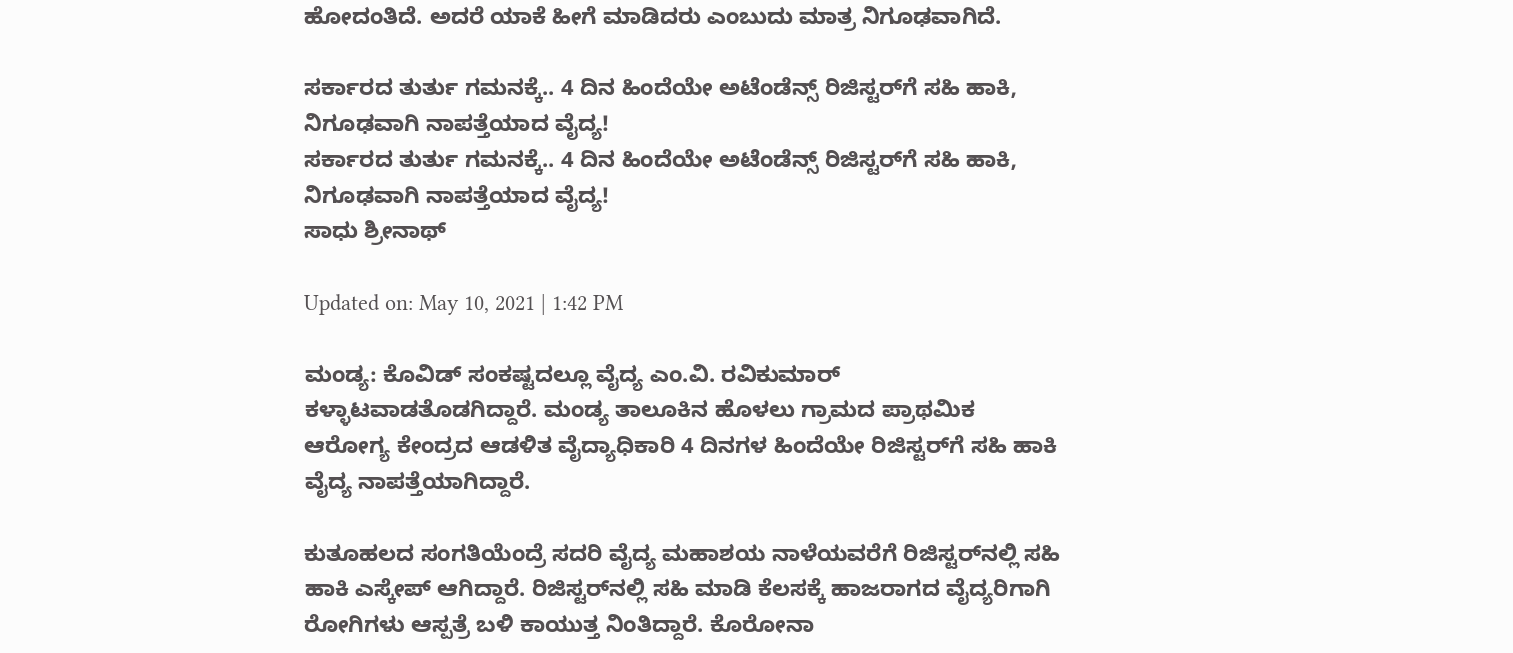ಹೋದಂತಿದೆ. ಅದರೆ ಯಾಕೆ ಹೀಗೆ ಮಾಡಿದರು ಎಂಬುದು ಮಾತ್ರ ನಿಗೂಢವಾಗಿದೆ.

ಸರ್ಕಾರದ ತುರ್ತು ಗಮನಕ್ಕೆ.. 4 ದಿನ ಹಿಂದೆಯೇ ಅಟೆಂಡೆನ್ಸ್ ರಿಜಿಸ್ಟರ್‌ಗೆ ಸಹಿ ಹಾಕಿ, ನಿಗೂಢವಾಗಿ ನಾಪತ್ತೆಯಾದ ವೈದ್ಯ!
ಸರ್ಕಾರದ ತುರ್ತು ಗಮನಕ್ಕೆ.. 4 ದಿನ ಹಿಂದೆಯೇ ಅಟೆಂಡೆನ್ಸ್ ರಿಜಿಸ್ಟರ್‌ಗೆ ಸಹಿ ಹಾಕಿ, ನಿಗೂಢವಾಗಿ ನಾಪತ್ತೆಯಾದ ವೈದ್ಯ!
ಸಾಧು ಶ್ರೀನಾಥ್

Updated on: May 10, 2021 | 1:42 PM

ಮಂಡ್ಯ: ಕೊವಿಡ್ ಸಂಕಷ್ಟದಲ್ಲೂ ವೈದ್ಯ ಎಂ.ವಿ. ರವಿಕುಮಾರ್ ಕಳ್ಳಾಟವಾಡತೊಡಗಿದ್ದಾರೆ. ಮಂಡ್ಯ ತಾಲೂಕಿನ ಹೊಳಲು ಗ್ರಾಮದ ಪ್ರಾಥಮಿಕ ಆರೋಗ್ಯ ಕೇಂದ್ರದ ಆಡಳಿತ ವೈದ್ಯಾಧಿಕಾರಿ 4 ದಿನಗಳ ಹಿಂದೆಯೇ ರಿಜಿಸ್ಟರ್‌ಗೆ ಸಹಿ ಹಾಕಿ ವೈದ್ಯ ನಾಪತ್ತೆಯಾಗಿದ್ದಾರೆ.

ಕುತೂಹಲದ ಸಂಗತಿಯೆಂದ್ರೆ ಸದರಿ ವೈದ್ಯ ಮಹಾಶಯ ನಾಳೆಯವರೆಗೆ ರಿಜಿಸ್ಟರ್‌ನಲ್ಲಿ ಸಹಿ ಹಾಕಿ ಎಸ್ಕೇಪ್ ಆಗಿದ್ದಾರೆ. ರಿಜಿಸ್ಟರ್‌ನಲ್ಲಿ ಸಹಿ ಮಾಡಿ ಕೆಲಸಕ್ಕೆ ಹಾಜರಾಗದ ವೈದ್ಯರಿಗಾಗಿ ರೋಗಿಗಳು ಆಸ್ಪತ್ರೆ ಬಳಿ ಕಾಯುತ್ತ ನಿಂತಿದ್ದಾರೆ. ಕೊರೋನಾ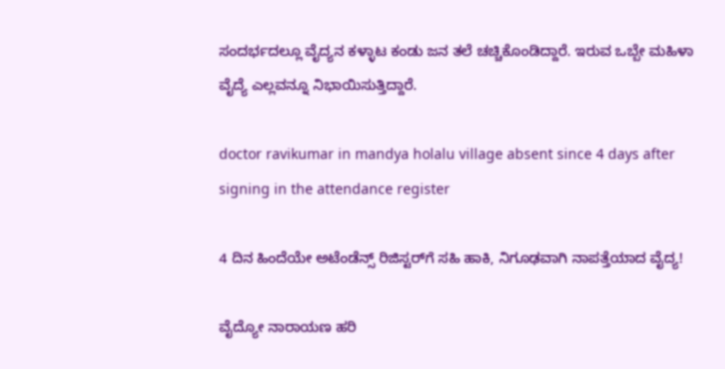ಸಂದರ್ಭದಲ್ಲೂ ವೈದ್ಯನ ಕಳ್ಳಾಟ ಕಂಡು ಜನ ತಲೆ ಚಚ್ಚಿಕೊಂಡಿದ್ದಾರೆ. ಇರುವ ಒಬ್ಬೇ ಮಹಿಳಾ ವೈದ್ಯೆ ಎಲ್ಲವನ್ನೂ ನಿಭಾಯಿಸುತ್ತಿದ್ದಾರೆ.

doctor ravikumar in mandya holalu village absent since 4 days after signing in the attendance register

4 ದಿನ ಹಿಂದೆಯೇ ಅಟೆಂಡೆನ್ಸ್ ರಿಜಿಸ್ಟರ್‌ಗೆ ಸಹಿ ಹಾಕಿ, ನಿಗೂಢವಾಗಿ ನಾಪತ್ತೆಯಾದ ವೈದ್ಯ!

ವೈದ್ಯೋ ನಾರಾಯಣ ಹರಿ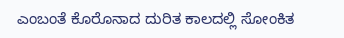ಎಂಬಂತೆ ಕೊರೊನಾದ ದುರಿತ ಕಾಲದಲ್ಲಿ ಸೋಂಕಿತ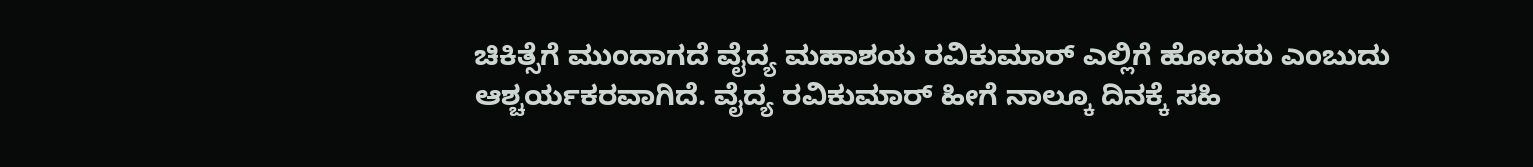ಚಿಕಿತ್ಸೆಗೆ ಮುಂದಾಗದೆ ವೈದ್ಯ ಮಹಾಶಯ ರವಿಕುಮಾರ್ ಎಲ್ಲಿಗೆ ಹೋದರು ಎಂಬುದು ಆಶ್ಚರ್ಯಕರವಾಗಿದೆ. ವೈದ್ಯ ರವಿಕುಮಾರ್ ಹೀಗೆ ನಾಲ್ಕೂ ದಿನಕ್ಕೆ ಸಹಿ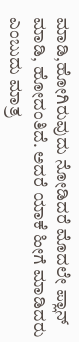ಮಾಡಿ,ಹೋಗಿರುವುದು ನೋಡಿದರೆ ಮೊದಲೇ ಪ್ಲಾನ್ ಮಾಡಿ, ಹೋದಂತಿದೆ. ಅದರೆ ಯಾಕೆ ಹೀಗೆ ಮಾಡಿದರು ಎಂಬುದು ಮಾತ್ರ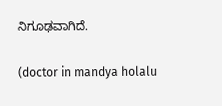ನಿಗೂಢವಾಗಿದೆ.

(doctor in mandya holalu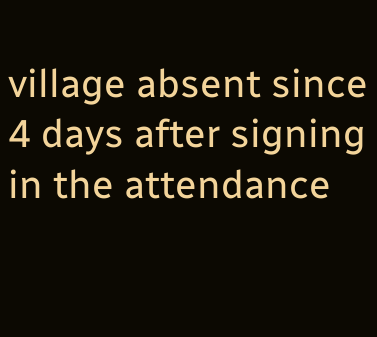village absent since 4 days after signing in the attendance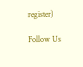register)

Follow Us